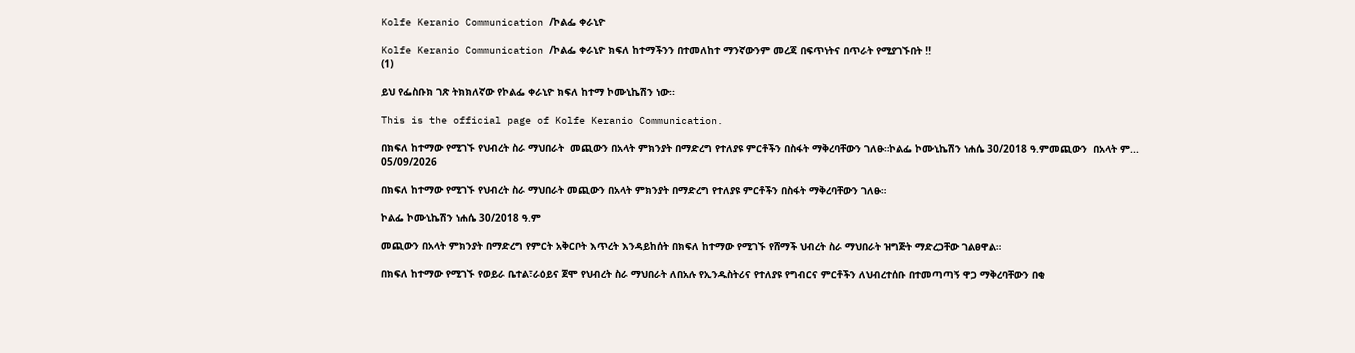Kolfe Keranio Communication /ኮልፌ ቀራኒዮ

Kolfe Keranio Communication /ኮልፌ ቀራኒዮ ክፍለ ከተማችንን በተመለከተ ማንኛውንም መረጃ በፍጥነትና በጥራት የሚያገኙበት !!
(1)

ይህ የፌስቡክ ገጽ ትክክለኛው የኮልፌ ቀራኒዮ ክፍለ ከተማ ኮሙኒኬሽን ነው፡፡

This is the official page of Kolfe Keranio Communication.

በክፍለ ከተማው የሚገኙ የህብረት ስራ ማህበራት  መጪውን በአላት ምክንያት በማድረግ የተለያዩ ምርቶችን በስፋት ማቅረባቸውን ገለፁ።ኮልፌ ኮሙኒኬሽን ነሐሴ 30/2018 ዓ.ምመጪውን  በአላት ም...
05/09/2026

በክፍለ ከተማው የሚገኙ የህብረት ስራ ማህበራት መጪውን በአላት ምክንያት በማድረግ የተለያዩ ምርቶችን በስፋት ማቅረባቸውን ገለፁ።

ኮልፌ ኮሙኒኬሽን ነሐሴ 30/2018 ዓ.ም

መጪውን በአላት ምክንያት በማድረግ የምርት አቅርቦት እጥረት እንዳይከሰት በክፍለ ከተማው የሚገኙ የሸማች ህብረት ስራ ማህበራት ዝግጅት ማድረጋቸው ገልፀዋል።

በክፍለ ከተማው የሚገኙ የወይራ ቤተል፣ራዕይና ጀሞ የህብረት ስራ ማህበራት ለበአሉ የኢንዱስትሪና የተለያዩ የግብርና ምርቶችን ለህብረተሰቡ በተመጣጣኝ ዋጋ ማቅረባቸውን በቂ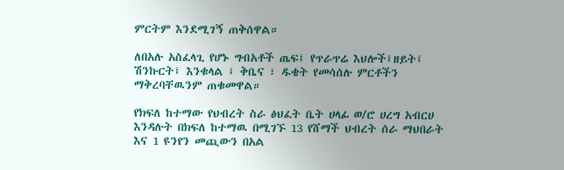ምርትም እንደሚገኝ ጠቅሰዋል።

ለበአሉ አስፈላጊ የሆኑ ግብአቶች ጤፍ፤ የጥራጥሬ እህሎች፤ዘይት፤ ሽንኩርት፤ እንቁላል ፤ ቅቤና ፣ ዱቄት የመሳሰሉ ምርቶችን ማቅረባቸዉንም ጠቁመዋል።

የክፍለ ከተማው የህብረት ስራ ፅህፈት ቤት ሀላፊ ወ/ሮ ሀረግ አብርሀ እንዳሉት በክፍለ ከተማዉ በሚገኙ 13 የሸማች ህብረት ሰራ ማህበራት እና 1 ዩንየን መጪውን በአል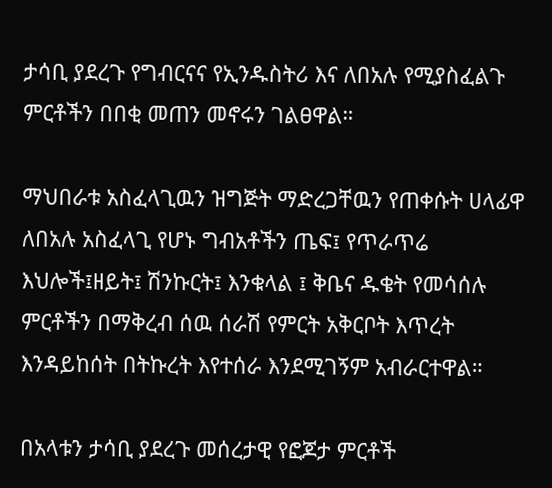ታሳቢ ያደረጉ የግብርናና የኢንዱስትሪ እና ለበአሉ የሚያስፈልጉ ምርቶችን በበቂ መጠን መኖሩን ገልፀዋል።

ማህበራቱ አስፈላጊዉን ዝግጅት ማድረጋቸዉን የጠቀሱት ሀላፊዋ ለበአሉ አስፈላጊ የሆኑ ግብአቶችን ጤፍ፤ የጥራጥሬ እህሎች፤ዘይት፤ ሽንኩርት፤ እንቁላል ፤ ቅቤና ዱቄት የመሳሰሉ ምርቶችን በማቅረብ ሰዉ ሰራሽ የምርት አቅርቦት እጥረት እንዳይከሰት በትኩረት እየተሰራ እንደሚገኝም አብራርተዋል።

በአላቱን ታሳቢ ያደረጉ መሰረታዊ የፎጆታ ምርቶች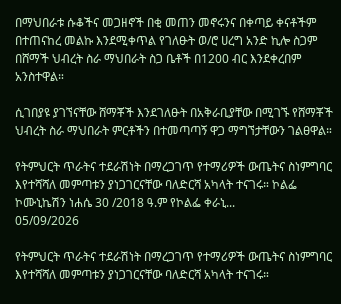በማህበራቱ ሱቆችና መጋዘኖች በቂ መጠን መኖሩንና በቀጣይ ቀናቶችም በተጠናከረ መልኩ እንደሚቀጥል የገለፁት ወ/ሮ ሀረግ አንድ ኪሎ ስጋም በሸማች ህብረት ስራ ማህበራት ስጋ ቤቶች በ1200 ብር እንደቀረበም አንስተዋል።

ሲገበያዩ ያገኘናቸው ሸማቾች እንደገለፁት በአቅራቢያቸው በሚገኙ የሸማቾች ህብረት ስራ ማህበራት ምርቶችን በተመጣጣኝ ዋጋ ማግኘታቸውን ገልፀዋል።

የትምህርት ጥራትና ተደራሽነት በማረጋገጥ የተማሪዎች ውጤትና ስነምግባር እየተሻሻለ መምጣቱን ያነጋገርናቸው ባለድርሻ አካላት ተናገሩ። ኮልፌ ኮሙኒኬሽን ነሐሴ 30 /2018 ዓ.ም የኮልፌ ቀራኒ...
05/09/2026

የትምህርት ጥራትና ተደራሽነት በማረጋገጥ የተማሪዎች ውጤትና ስነምግባር እየተሻሻለ መምጣቱን ያነጋገርናቸው ባለድርሻ አካላት ተናገሩ።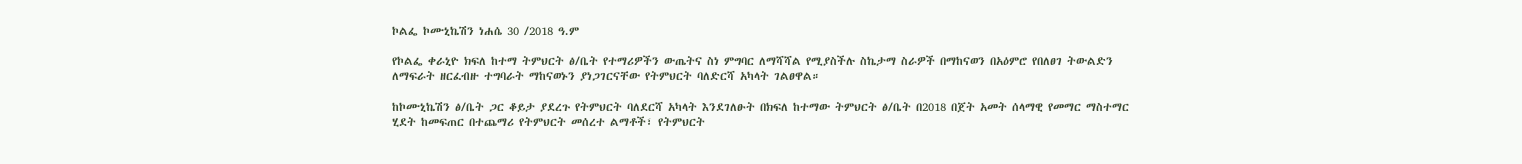ኮልፌ ኮሙኒኬሽን ነሐሴ 30 /2018 ዓ.ም

የኮልፌ ቀራኒዮ ክፍለ ከተማ ትምህርት ፅ/ቤት የተማሪዎችን ውጤትና ስነ ምግባር ለማሻሻል የሚያስችሉ ስኬታማ ስራዎች በማከናወን በአዕምሮ የበለፀገ ትውልድን ለማፍራት ዘርፈብዙ ተግባራት ማከናወኑን ያነጋገርናቸው የትምህርት ባለድርሻ አካላት ገልፀዋል።

ከኮሙኒኬሽን ፅ/ቤት ጋር ቆይታ ያደረጉ የትምህርት ባለደርሻ አካላት እንደገለፁት በክፍለ ከተማው ትምህርት ፅ/ቤት በ2018 በጀት አመት ሰላማዊ የመማር ማስተማር ሂደት ከመፍጠር በተጨማሪ የትምህርት መሰረተ ልማቶች፣ የትምህርት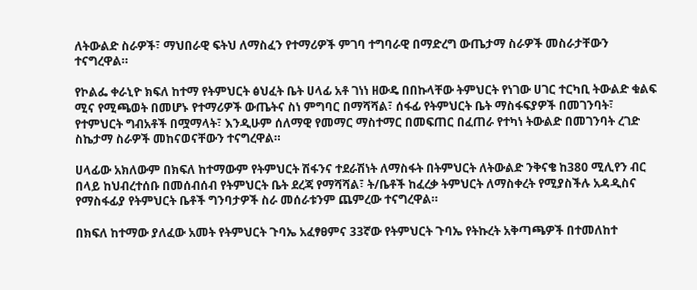ለትውልድ ስራዎች፣ ማህበራዊ ፍትህ ለማስፈን የተማሪዎች ምገባ ተግባራዊ በማድረግ ውጤታማ ስራዎች መስራታቸውን ተናግረዋል።

የኮልፌ ቀራኒዮ ክፍለ ከተማ የትምህርት ፅህፈት ቤት ሀላፊ አቶ ገነነ ዘውዴ በበኩላቸው ትምህርት የነገው ሀገር ተርካቢ ትውልድ ቁልፍ ሚና የሚጫወት በመሆኑ የተማሪዎች ውጤትና ስነ ምግባር በማሻሻል፣ ሰፋፊ የትምህርት ቤት ማስፋፍያዎች በመገንባት፣ የተምህርት ግብአቶች በሟማላት፣ እንዲሁም ሰለማዊ የመማር ማስተማር በመፍጠር በፈጠራ የተካነ ትውልድ በመገንባት ረገድ ስኬታማ ስራዎች መከናወናቸውን ተናግረዋል።

ሀላፊው አክለውም በክፍለ ከተማውም የትምህርት ሽፋንና ተደራሽነት ለማስፋት በትምህርት ለትውልድ ንቅናቄ ከ380 ሚሊየን ብር በላይ ከህብረተሰቡ በመሰብሰብ የትምህርት ቤት ደረጃ የማሻሻል፣ ት/ቤቶች ከፈረቃ ትምህርት ለማስቀረት የሚያስችሉ አዳዲስና የማስፋፊያ የትምህርት ቤቶች ግንባታዎች ስራ መሰራቱንም ጨምረው ተናግረዋል።

በክፍለ ከተማው ያለፈው አመት የትምህርት ጉባኤ አፈፃፀምና 33ኛው የትምህርት ጉባኤ የትኩረት አቅጣጫዎች በተመለከተ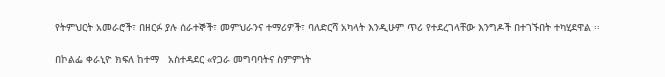የትምህርት አመራሮች፣ በዘርፉ ያሉ ሰራተኞች፣ መምህራንና ተማሪዎች፣ ባለድርሻ አካላት እንዲሁም ጥሪ የተደረገላቸው እንግዶች በተገኙበት ተካሂደዋል ፡፡

በኮልፌ ቀራኒዮ ክፍለ ከተማ   አስተዳደር «የጋራ መግባባትና ስምምነት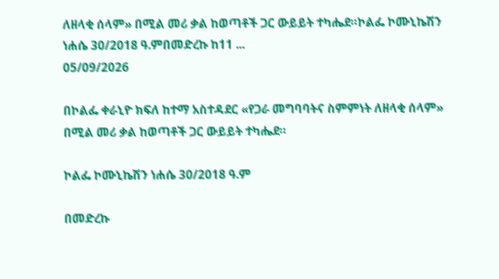ለዘላቂ ሰላም» በሚል መሪ ቃል ከወጣቶች ጋር ውይይት ተካሔደ።ኮልፌ ኮሙኒኬሽን ነሐሴ 30/2018 ዓ.ምበመድረኩ ከ11 ...
05/09/2026

በኮልፌ ቀራኒዮ ክፍለ ከተማ አስተዳደር «የጋራ መግባባትና ስምምነት ለዘላቂ ሰላም» በሚል መሪ ቃል ከወጣቶች ጋር ውይይት ተካሔደ።

ኮልፌ ኮሙኒኬሽን ነሐሴ 30/2018 ዓ.ም

በመድረኩ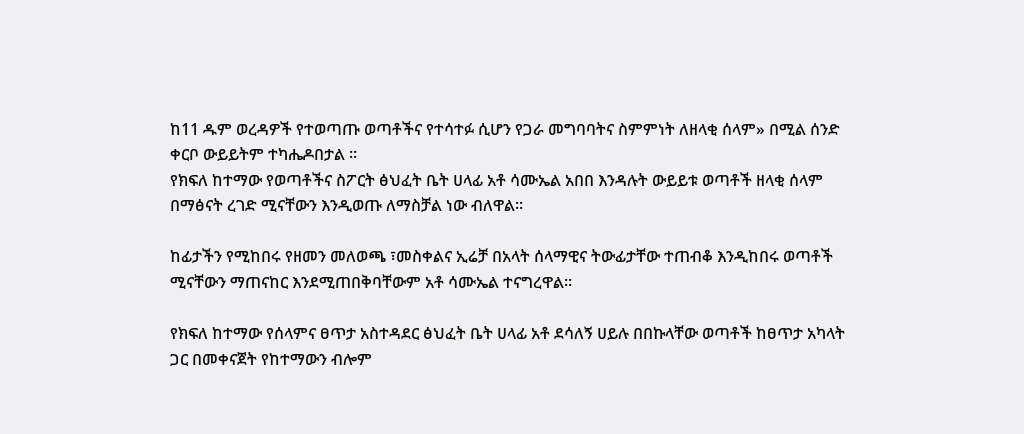ከ11 ዱም ወረዳዎች የተወጣጡ ወጣቶችና የተሳተፉ ሲሆን የጋራ መግባባትና ስምምነት ለዘላቂ ሰላም» በሚል ሰንድ ቀርቦ ውይይትም ተካሔዶበታል ።
የክፍለ ከተማው የወጣቶችና ስፖርት ፅህፈት ቤት ሀላፊ አቶ ሳሙኤል አበበ እንዳሉት ውይይቱ ወጣቶች ዘላቂ ሰላም በማፅናት ረገድ ሚናቸውን እንዲወጡ ለማስቻል ነው ብለዋል።

ከፊታችን የሚከበሩ የዘመን መለወጫ ፣መስቀልና ኢሬቻ በአላት ሰላማዊና ትውፊታቸው ተጠብቆ እንዲከበሩ ወጣቶች ሚናቸውን ማጠናከር እንደሚጠበቅባቸውም አቶ ሳሙኤል ተናግረዋል።

የክፍለ ከተማው የሰላምና ፀጥታ አስተዳደር ፅህፈት ቤት ሀላፊ አቶ ደሳለኝ ሀይሉ በበኩላቸው ወጣቶች ከፀጥታ አካላት ጋር በመቀናጀት የከተማውን ብሎም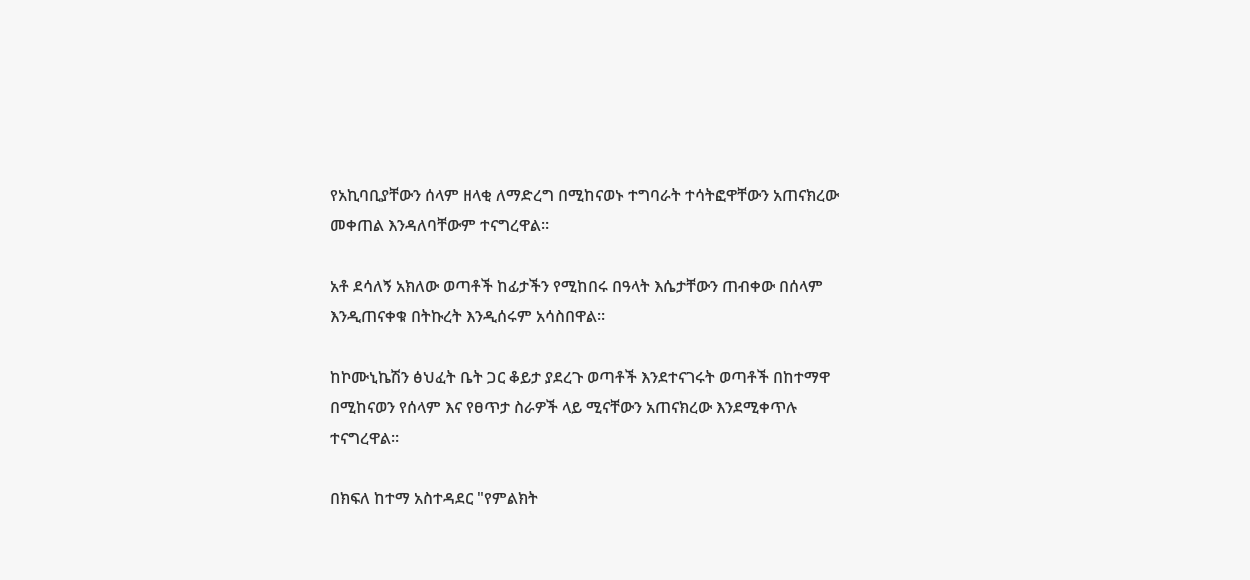የአኪባቢያቸውን ሰላም ዘላቂ ለማድረግ በሚከናወኑ ተግባራት ተሳትፎዋቸውን አጠናክረው መቀጠል እንዳለባቸውም ተናግረዋል።

አቶ ደሳለኝ አክለው ወጣቶች ከፊታችን የሚከበሩ በዓላት እሴታቸውን ጠብቀው በሰላም እንዲጠናቀቁ በትኩረት እንዲሰሩም አሳስበዋል።

ከኮሙኒኬሽን ፅህፈት ቤት ጋር ቆይታ ያደረጉ ወጣቶች እንደተናገሩት ወጣቶች በከተማዋ በሚከናወን የሰላም እና የፀጥታ ስራዎች ላይ ሚናቸውን አጠናክረው እንደሚቀጥሉ ተናግረዋል።

በክፍለ ከተማ አስተዳደር "የምልክት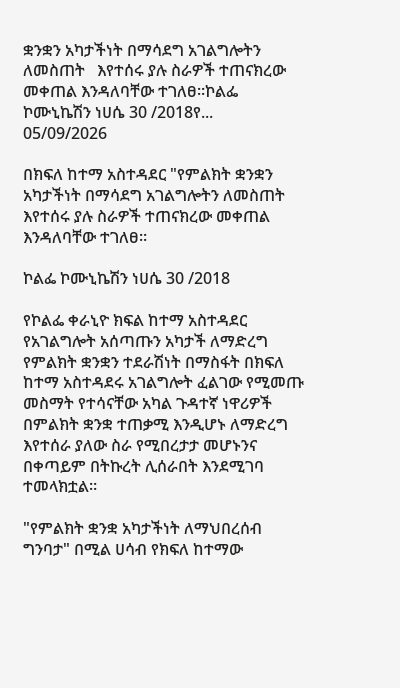ቋንቋን አካታችነት በማሳደግ አገልግሎትን ለመስጠት   እየተሰሩ ያሉ ስራዎች ተጠናክረው መቀጠል እንዳለባቸው ተገለፀ።ኮልፌ ኮሙኒኬሽን ነሀሴ 30 /2018የ...
05/09/2026

በክፍለ ከተማ አስተዳደር "የምልክት ቋንቋን አካታችነት በማሳደግ አገልግሎትን ለመስጠት እየተሰሩ ያሉ ስራዎች ተጠናክረው መቀጠል እንዳለባቸው ተገለፀ።

ኮልፌ ኮሙኒኬሽን ነሀሴ 30 /2018

የኮልፌ ቀራኒዮ ክፍል ከተማ አስተዳደር የአገልግሎት አሰጣጡን አካታች ለማድረግ የምልክት ቋንቋን ተደራሽነት በማስፋት በክፍለ ከተማ አስተዳደሩ አገልግሎት ፈልገው የሚመጡ መስማት የተሳናቸው አካል ጉዳተኛ ነዋሪዎች በምልክት ቋንቋ ተጠቃሚ እንዲሆኑ ለማድረግ እየተሰራ ያለው ስራ የሚበረታታ መሆኑንና በቀጣይም በትኩረት ሊሰራበት እንደሚገባ ተመላክቷል።

"የምልክት ቋንቋ አካታችነት ለማህበረሰብ ግንባታ" በሚል ሀሳብ የክፍለ ከተማው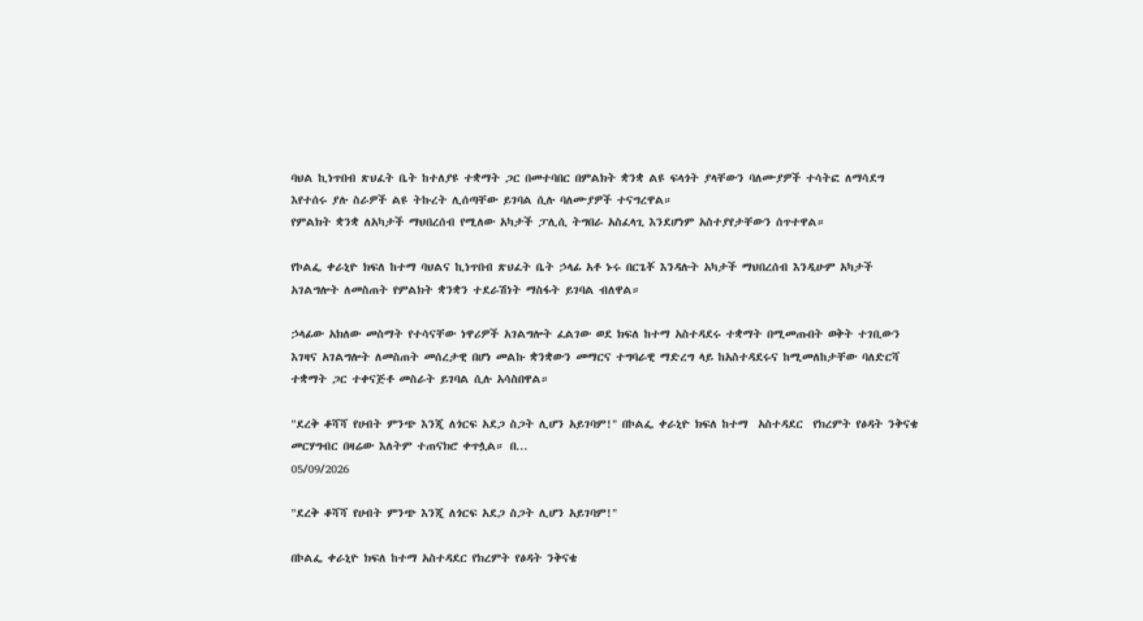ባህል ኪነጥበብ ጽህፈት ቤት ከተለያዩ ተቋማት ጋር በመተባበር በምልክት ቋንቋ ልዩ ፍላጎት ያላቸውን ባለሙያዎች ተሳትፎ ለማሳደግ እየተሰሩ ያሉ ስራዎች ልዩ ትኩረት ሊሰጣቸው ይገባል ሲሉ ባለሙያዎች ተናግረዋል።
የምልክት ቋንቋ ለአካታች ማህበረሰብ የሚለው አካታች ፓሊሲ ትግበራ አስፈላጊ እንደሆነም አስተያየታቸውን ሰጥተዋል።

የኮልፌ ቀራኒዮ ክፍለ ከተማ ባህልና ኪነጥበብ ጽህፈት ቤት ኃላፊ አቶ ኑሩ በርጌቾ እንዳሉት አካታች ማህበረሰብ እንዲሁም አካታች አገልግሎት ለመስጠት የምልክት ቋንቋን ተደራሽነት ማስፋት ይገባል ብለዋል።

ኃላፊው አክለው መስማት የተሳናቸው ነዋሪዎች አገልግሎት ፈልገው ወደ ክፍለ ከተማ አስተዳደሩ ተቋማት በሚመጡበት ወቅት ተገቢውን እገዛና አገልግሎት ለመስጠት መሰረታዊ በሆነ መልኩ ቋንቋውን መማርና ተግባራዊ ማድረግ ላይ ከአስተዳደሩና ከሚመለከታቸው ባለድርሻ ተቋማት ጋር ተቀናጅቶ መስራት ይገባል ሲሉ አሳስበዋል።

"ደረቅ ቆሻሻ የሀብት ምንጭ እንጂ ለጎርፍ አደጋ ስጋት ሊሆን አይገባም!" በኮልፌ ቀራኒዮ ክፍለ ከተማ  አስተዳደር  የክረምት የፅዳት ንቅናቄ መርሃግብር በዛሬው እለትም ተጠናክሮ ቀጥሏል። በ...
05/09/2026

"ደረቅ ቆሻሻ የሀብት ምንጭ እንጂ ለጎርፍ አደጋ ስጋት ሊሆን አይገባም!"

በኮልፌ ቀራኒዮ ክፍለ ከተማ አስተዳደር የክረምት የፅዳት ንቅናቄ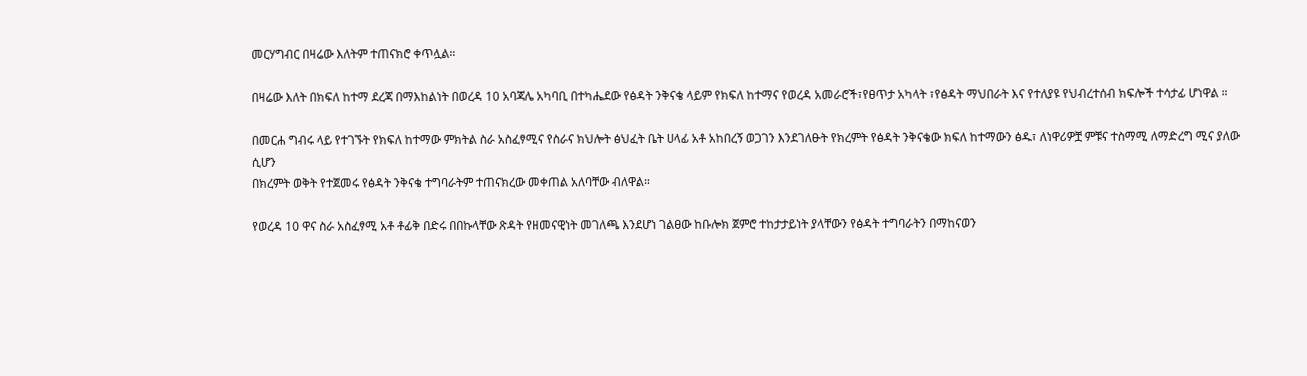መርሃግብር በዛሬው እለትም ተጠናክሮ ቀጥሏል።

በዛሬው እለት በክፍለ ከተማ ደረጃ በማእከልነት በወረዳ 10 አባጃሌ አካባቢ በተካሔደው የፅዳት ንቅናቄ ላይም የክፍለ ከተማና የወረዳ አመራሮች፣የፀጥታ አካላት ፣የፅዳት ማህበራት እና የተለያዩ የህብረተሰብ ክፍሎች ተሳታፊ ሆነዋል ።

በመርሐ ግብሩ ላይ የተገኙት የክፍለ ከተማው ምክትል ስራ አስፈፃሚና የስራና ክህሎት ፅህፈት ቤት ሀላፊ አቶ አከበረኝ ወጋገን እንደገለፁት የክረምት የፅዳት ንቅናቄው ክፍለ ከተማውን ፅዱ፣ ለነዋሪዎቿ ምቹና ተስማሚ ለማድረግ ሚና ያለው ሲሆን
በክረምት ወቅት የተጀመሩ የፅዳት ንቅናቄ ተግባራትም ተጠናክረው መቀጠል አለባቸው ብለዋል።

የወረዳ 10 ዋና ስራ አስፈፃሚ አቶ ቶፊቅ በድሩ በበኩላቸው ጽዳት የዘመናዊነት መገለጫ እንደሆነ ገልፀው ከቡሎክ ጀምሮ ተከታታይነት ያላቸውን የፅዳት ተግባራትን በማከናወን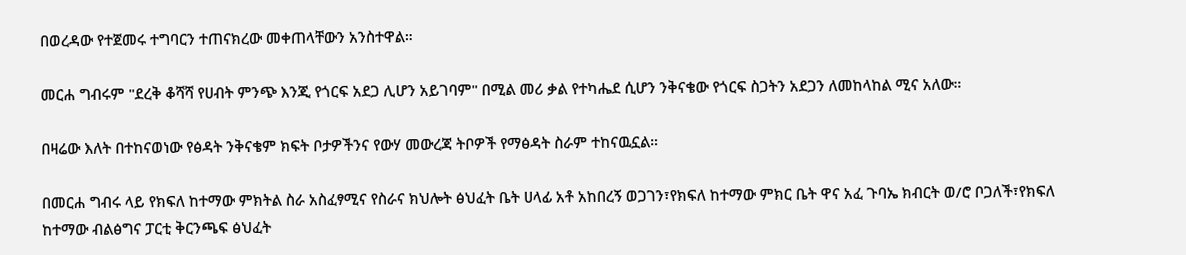በወረዳው የተጀመሩ ተግባርን ተጠናክረው መቀጠላቸውን አንስተዋል።

መርሐ ግብሩም "ደረቅ ቆሻሻ የሀብት ምንጭ እንጂ የጎርፍ አደጋ ሊሆን አይገባም" በሚል መሪ ቃል የተካሔደ ሲሆን ንቅናቄው የጎርፍ ስጋትን አደጋን ለመከላከል ሚና አለው።

በዛሬው እለት በተከናወነው የፅዳት ንቅናቄም ክፍት ቦታዎችንና የውሃ መውረጃ ትቦዎች የማፅዳት ስራም ተከናዉኗል።

በመርሐ ግብሩ ላይ የክፍለ ከተማው ምክትል ስራ አስፈፃሚና የስራና ክህሎት ፅህፈት ቤት ሀላፊ አቶ አከበረኝ ወጋገን፣የክፍለ ከተማው ምክር ቤት ዋና አፈ ጉባኤ ክብርት ወ/ሮ ቦጋለች፣የክፍለ ከተማው ብልፅግና ፓርቲ ቅርንጫፍ ፅህፈት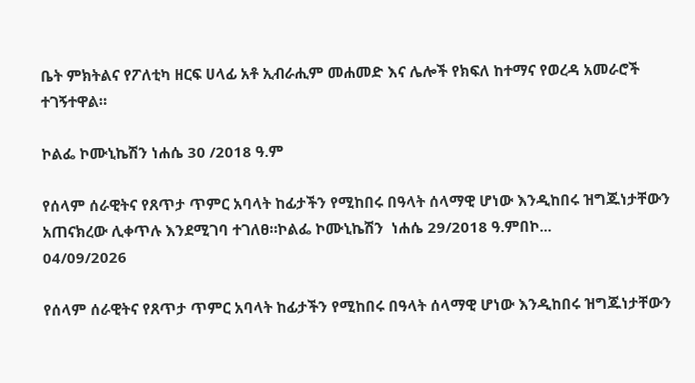ቤት ምክትልና የፖለቲካ ዘርፍ ሀላፊ አቶ ኢብራሒም መሐመድ እና ሌሎች የክፍለ ከተማና የወረዳ አመራሮች ተገኝተዋል።

ኮልፌ ኮሙኒኬሽን ነሐሴ 30 /2018 ዓ.ም

የሰላም ሰራዊትና የጸጥታ ጥምር አባላት ከፊታችን የሚከበሩ በዓላት ሰላማዊ ሆነው እንዲከበሩ ዝግጁነታቸውን አጠናክረው ሊቀጥሉ እንደሚገባ ተገለፀ።ኮልፌ ኮሙኒኬሽን  ነሐሴ 29/2018 ዓ.ምበኮ...
04/09/2026

የሰላም ሰራዊትና የጸጥታ ጥምር አባላት ከፊታችን የሚከበሩ በዓላት ሰላማዊ ሆነው እንዲከበሩ ዝግጁነታቸውን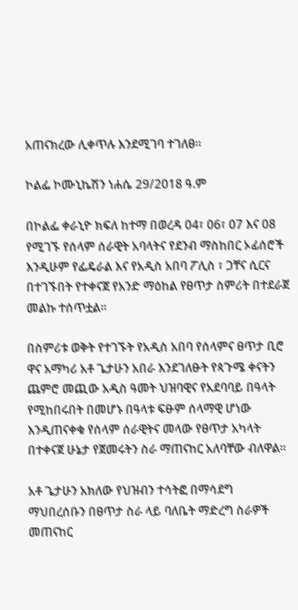አጠናክረው ሊቀጥሉ እንደሚገባ ተገለፀ።

ኮልፌ ኮሙኒኬሽን ነሐሴ 29/2018 ዓ.ም

በኮልፌ ቀራኒዮ ክፍለ ከተማ በወረዳ 04፣ 06፣ 07 እና 08 የሚገኙ የሰላም ሰራዊት አባላትና የደንብ ማስከበር ኦፊሰሮች እንዲሁም የፌዴራል እና የአዲስ አበባ ፖሊስ ፣ ጋቸና ሲርና በተገኙበት የተቀናጀ የአንድ ማዕከል የፀጥታ ስምሪት በተደራጀ መልኩ ተሰጥቷል።

በስምሪቱ ወቅት የተገኙት የአዲስ አበባ የሰላምና ፀጥታ ቢሮ ዋና አማካሪ አቶ ጌታሁን አበራ እንደገለፁት የጳጉሜ ቀናትን ጨምሮ መጪው አዲስ ዓመት ህዝባዊና የአደባባይ በዓላት የሚከበሩበት በመሆኑ በዓላቱ ፍፁም ሰላማዊ ሆነው እንዲጠናቀቁ የሰላም ሰራዊትና መላው የፀጥታ አካላት በተቀናጀ ሁኔታ የጀመሩትን ስራ ማጠናከር አለባቸው ብለዋል።

አቶ ጌታሁን አክለው የህዝብን ተሳትፎ በማሳደግ ማህበረሰቡን በፀጥታ ስራ ላይ ባለቤት ማድረግ ስራዎች መጠናከር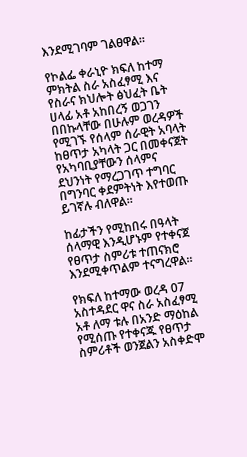እንደሚገባም ገልፀዋል።

የኮልፌ ቀራኒዮ ክፍለ ከተማ ምክትል ስራ አስፈፃሚ እና የስራና ክህሎት ፅህፈት ቤት ሀላፊ አቶ አከበረኝ ወጋገን በበኩላቸው በሁሉም ወረዳዎች የሚገኙ የሰላም ሰራዊት አባላት ከፀጥታ አካላት ጋር በመቀናጀት የአካባቢያቸውን ሰላምና ደህንነት የማረጋገጥ ተግባር በግንባር ቀደምትነት እየተወጡ ይገኛሉ ብለዋል።

ከፊታችን የሚከበሩ በዓላት ሰላማዊ እንዲሆኑም የተቀናጀ የፀጥታ ስምሪቱ ተጠናክሮ እንደሚቀጥልም ተናግረዋል።

የክፍለ ከተማው ወረዳ 07 አስተዳደር ዋና ስራ አስፈፃሚ አቶ ለማ ቱሉ በአንድ ማዕከል የሚሰጡ የተቀናጁ የፀጥታ ስምሪቶች ወንጀልን አስቀድሞ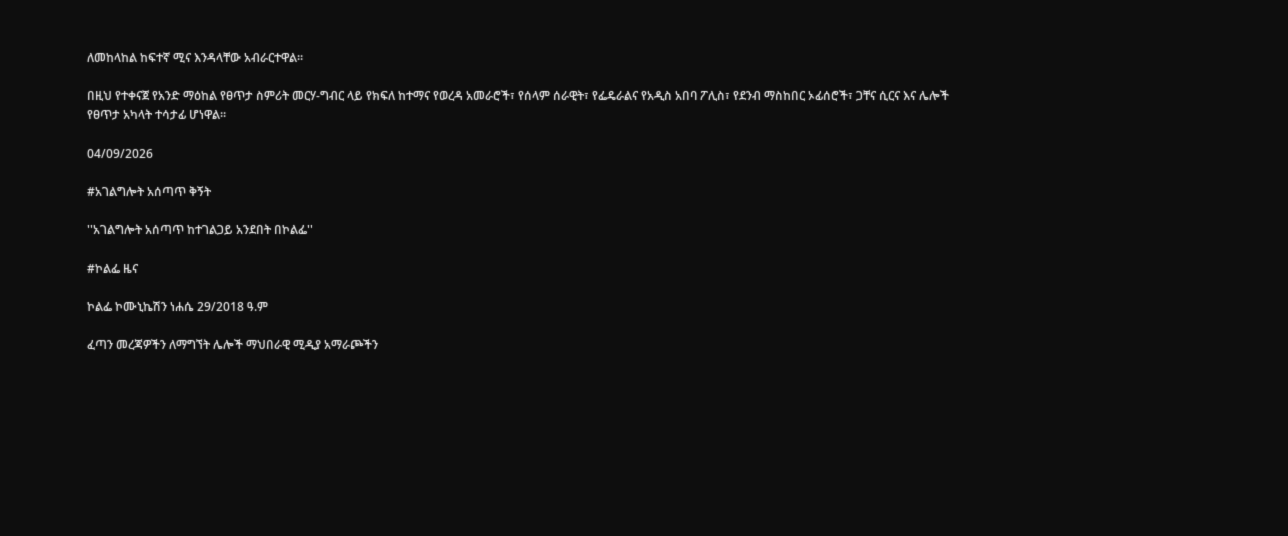ለመከላከል ከፍተኛ ሚና እንዳላቸው አብራርተዋል።

በዚህ የተቀናጀ የአንድ ማዕከል የፀጥታ ስምሪት መርሃ-ግብር ላይ የክፍለ ከተማና የወረዳ አመራሮች፣ የሰላም ሰራዊት፣ የፌዴራልና የአዲስ አበባ ፖሊስ፣ የደንብ ማስከበር ኦፊሰሮች፣ ጋቸና ሲርና እና ሌሎች የፀጥታ አካላት ተሳታፊ ሆነዋል።

04/09/2026

#አገልግሎት አሰጣጥ ቅኝት

''አገልግሎት አሰጣጥ ከተገልጋይ አንደበት በኮልፌ''

#ኮልፌ ዜና

ኮልፌ ኮሙኒኬሽን ነሐሴ 29/2018 ዓ.ም

ፈጣን መረጃዎችን ለማግኘት ሌሎች ማህበራዊ ሚዲያ አማራጮችን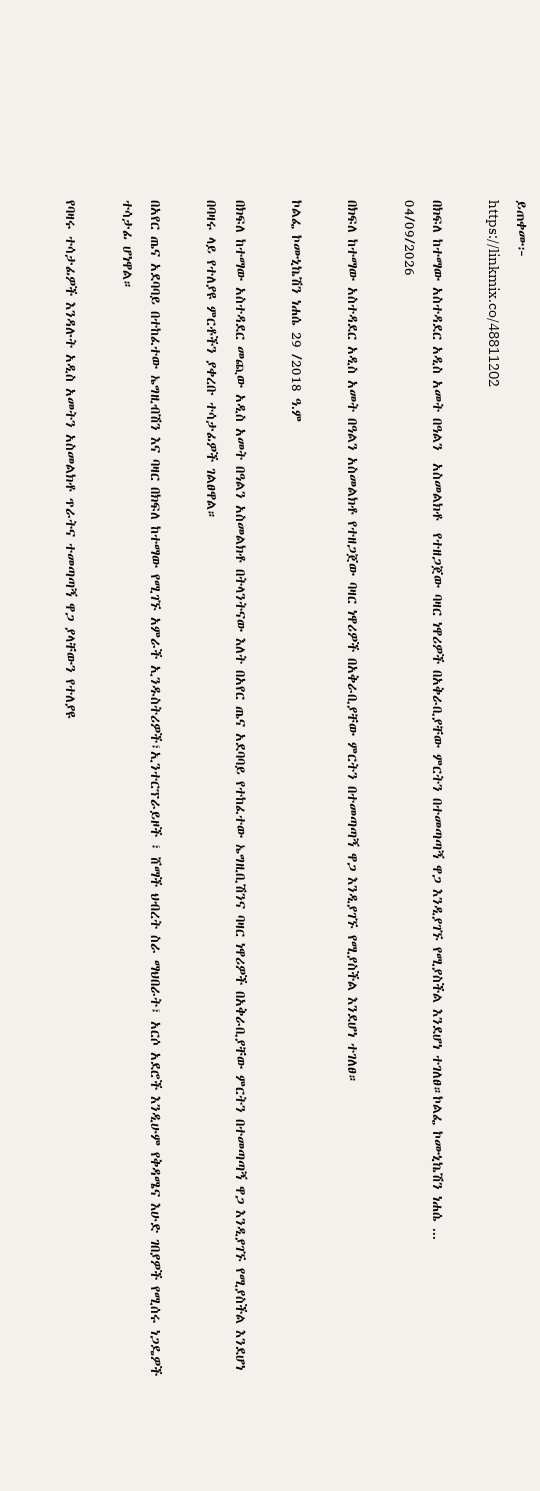ይጠቀሙ፦
https://linkmix.co/48811202

በክፍለ ከተማው አስተዳደር አዲስ አመት በዓልን  አስመልክቶ  የተዘጋጀው ባዛር ነዋሪዎች በአቅራቢያቸው ምርትን በተመጣጣኝ ዋጋ እንዲያገኙ የሚያስችል እንደሆነ ተገለፀ።ኮልፌ ኮሙኒኬሽን ነሐሴ ...
04/09/2026

በክፍለ ከተማው አስተዳደር አዲስ አመት በዓልን አስመልክቶ የተዘጋጀው ባዛር ነዋሪዎች በአቅራቢያቸው ምርትን በተመጣጣኝ ዋጋ እንዲያገኙ የሚያስችል እንደሆነ ተገለፀ።

ኮልፌ ኮሙኒኬሽን ነሐሴ 29 /2018 ዓ.ም

በክፍለ ከተማው አስተዳደር መጪው አዲስ አመት በዓልን አስመልክቶ በትላንትናው እለት በአየር ጤና አደባባይ የተከፈተው ኤግዚቢሽንና ባዛር ነዋሪዎች በአቅራቢያቸው ምርትን በተመጣጣኝ ዋጋ እንዲያገኙ የሚያስችል እንደሆነ በባዛሩ ላይ የተለያዩ ምርቶችን ያቀረቡ ተሳታፊዎች ገልፀዋል።

በአየር ጤና አደባባይ በተከፈተው ኤግዚብሽን እና ባዛር በክፍለ ከተማው የሚገኙ አምራች ኢንዱስትሪዎች፣ኢንተርፕራይዞች ፣ ሸማች ህብረት ስራ ማህበራት፣ አርሶ አደሮች እንዲሁም የቅዳሜና እሁድ ገበያዎች የሚሰሩ ነጋዴዎች ተሳታፊ ሆነዋል።

የባዛሩ ተሳታፊዎች እንዳሉት አዲስ አመትን አስመልክቶ ጥራትና ተመጣጣኝ ዋጋ ያላቸውን የተለያዩ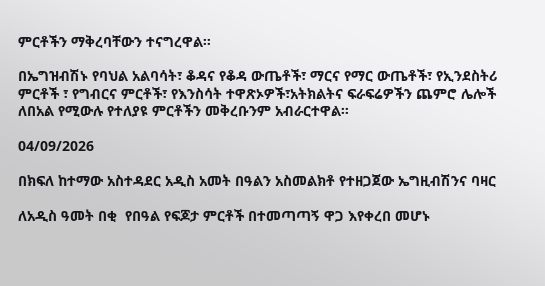ምርቶችን ማቅረባቸውን ተናግረዋል።

በኤግዝብሽኑ የባህል አልባሳት፣ ቆዳና የቆዳ ውጤቶች፣ ማርና የማር ውጤቶች፣ የኢንደስትሪ ምርቶች ፣ የግብርና ምርቶች፣ የእንስሳት ተዋጽኦዎች፣አትክልትና ፍራፍሬዎችን ጨምሮ ሌሎች ለበአል የሚውሉ የተለያዩ ምርቶችን መቅረቡንም አብራርተዋል።

04/09/2026

በክፍለ ከተማው አስተዳደር አዲስ አመት በዓልን አስመልክቶ የተዘጋጀው ኤግዚብሽንና ባዛር

ለአዲስ ዓመት በቂ  የበዓል የፍጆታ ምርቶች በተመጣጣኝ ዋጋ እየቀረበ መሆኑ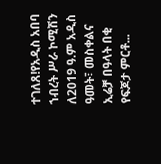ተገለጸ!የአዲስ አበባ ኀብረት ሥራ ኮሚሽን ለ2019 ዓ.ም አዲስ ዓመት፣ መስቀልና ኢሬቻ በዓላት በቂ የፍጆታ ምርቶ...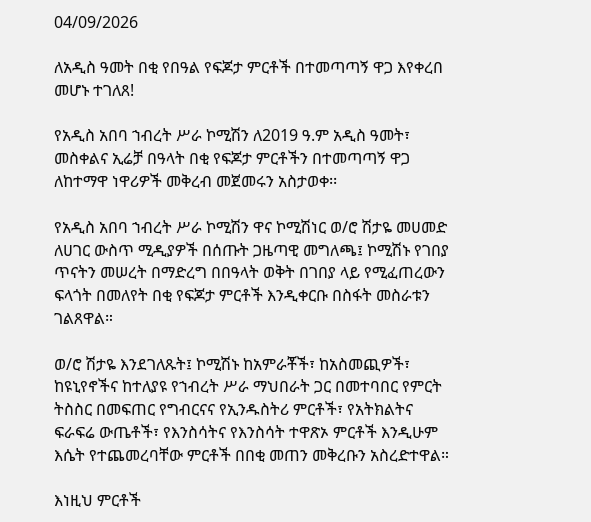04/09/2026

ለአዲስ ዓመት በቂ የበዓል የፍጆታ ምርቶች በተመጣጣኝ ዋጋ እየቀረበ መሆኑ ተገለጸ!

የአዲስ አበባ ኀብረት ሥራ ኮሚሽን ለ2019 ዓ.ም አዲስ ዓመት፣ መስቀልና ኢሬቻ በዓላት በቂ የፍጆታ ምርቶችን በተመጣጣኝ ዋጋ ለከተማዋ ነዋሪዎች መቅረብ መጀመሩን አስታወቀ፡፡

የአዲስ አበባ ኀብረት ሥራ ኮሚሽን ዋና ኮሚሽነር ወ/ሮ ሽታዬ መሀመድ ለሀገር ውስጥ ሚዲያዎች በሰጡት ጋዜጣዊ መግለጫ፤ ኮሚሽኑ የገበያ ጥናትን መሠረት በማድረግ በበዓላት ወቅት በገበያ ላይ የሚፈጠረውን ፍላጎት በመለየት በቂ የፍጆታ ምርቶች እንዲቀርቡ በስፋት መስራቱን ገልጸዋል።

ወ/ሮ ሽታዬ እንደገለጹት፤ ኮሚሽኑ ከአምራቾች፣ ከአስመጪዎች፣ ከዩኒየኖችና ከተለያዩ የኀብረት ሥራ ማህበራት ጋር በመተባበር የምርት ትስስር በመፍጠር የግብርናና የኢንዱስትሪ ምርቶች፣ የአትክልትና ፍራፍሬ ውጤቶች፣ የእንስሳትና የእንስሳት ተዋጽኦ ምርቶች እንዲሁም እሴት የተጨመረባቸው ምርቶች በበቂ መጠን መቅረቡን አስረድተዋል።

እነዚህ ምርቶች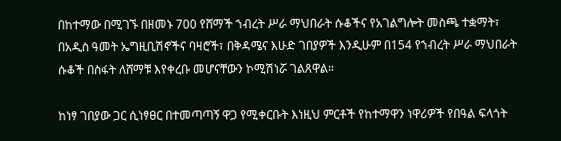በከተማው በሚገኙ በዘመኑ 700 የሸማች ኀብረት ሥራ ማህበራት ሱቆችና የአገልግሎት መስጫ ተቋማት፣ በአዲስ ዓመት ኤግዚቢሽኖችና ባዛሮች፣ በቅዳሜና እሁድ ገበያዎች እንዲሁም በ154 የኀብረት ሥራ ማህበራት ሱቆች በስፋት ለሸማቹ እየቀረቡ መሆናቸውን ኮሚሽነሯ ገልጸዋል።

ከነፃ ገበያው ጋር ሲነፃፀር በተመጣጣኝ ዋጋ የሚቀርቡት እነዚህ ምርቶች የከተማዋን ነዋሪዎች የበዓል ፍላጎት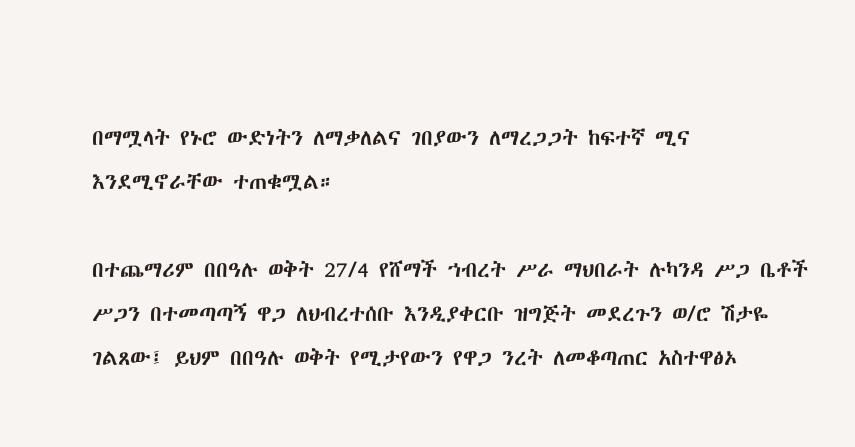በማሟላት የኑሮ ውድነትን ለማቃለልና ገበያውን ለማረጋጋት ከፍተኛ ሚና እንደሚኖራቸው ተጠቁሟል።

በተጨማሪም በበዓሉ ወቅት 27/4 የሸማች ኀብረት ሥራ ማህበራት ሉካንዳ ሥጋ ቤቶች ሥጋን በተመጣጣኝ ዋጋ ለህብረተሰቡ እንዲያቀርቡ ዝግጅት መደረጉን ወ/ሮ ሽታዬ ገልጸው፤ ይህም በበዓሉ ወቅት የሚታየውን የዋጋ ንረት ለመቆጣጠር አስተዋፅኦ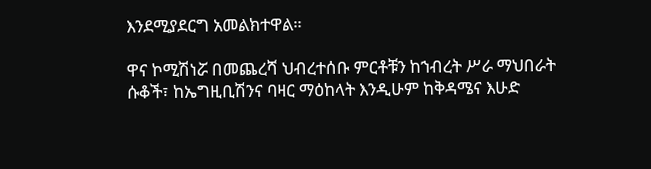እንደሚያደርግ አመልክተዋል።

ዋና ኮሚሽነሯ በመጨረሻ ህብረተሰቡ ምርቶቹን ከኀብረት ሥራ ማህበራት ሱቆች፣ ከኤግዚቢሽንና ባዛር ማዕከላት እንዲሁም ከቅዳሜና እሁድ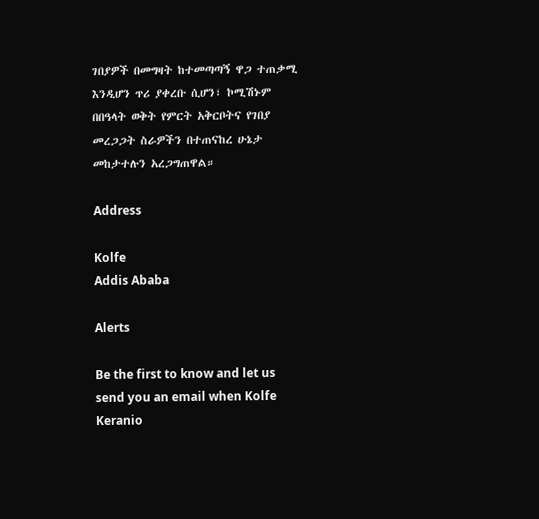ገበያዎች በመግዛት ከተመጣጣኝ ዋጋ ተጠቃሚ እንዲሆን ጥሪ ያቀረቡ ሲሆን፣ ኮሚሽኑም በበዓላት ወቅት የምርት አቅርቦትና የገበያ መረጋጋት ስራዎችን በተጠናከረ ሁኔታ መከታተሉን አረጋግጠዋል።

Address

Kolfe
Addis Ababa

Alerts

Be the first to know and let us send you an email when Kolfe Keranio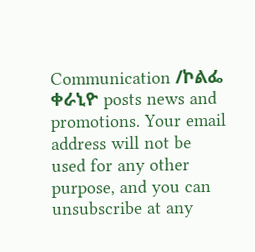Communication /ኮልፌ ቀራኒዮ posts news and promotions. Your email address will not be used for any other purpose, and you can unsubscribe at any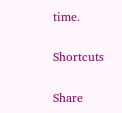time.

Shortcuts

Share